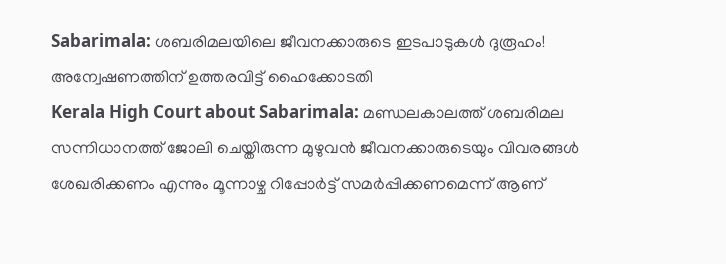Sabarimala: ശബരിമലയിലെ ജീവനക്കാരുടെ ഇടപാടുകൾ ദുരൂഹം! അന്വേഷണത്തിന് ഉത്തരവിട്ട് ഹൈക്കോടതി
Kerala High Court about Sabarimala: മണ്ഡലകാലത്ത് ശബരിമല സന്നിധാനത്ത് ജോലി ചെയ്തിരുന്ന മുഴുവൻ ജീവനക്കാരുടെയും വിവരങ്ങൾ ശേഖരിക്കണം എന്നും മൂന്നാഴ്ച റിപ്പോർട്ട് സമർപ്പിക്കണമെന്ന് ആണ്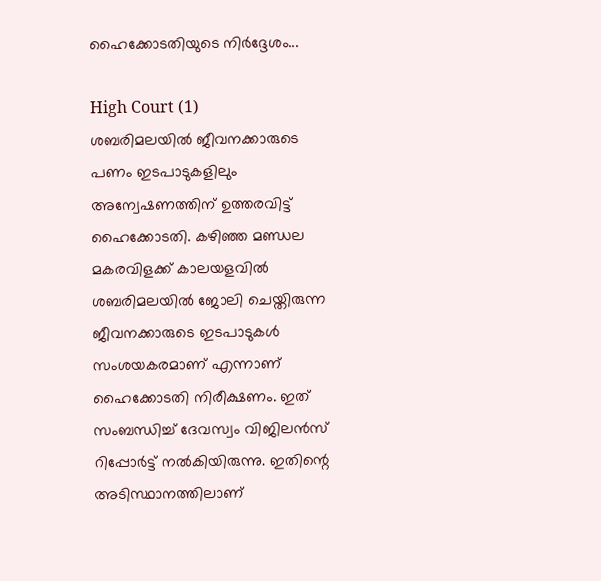ഹൈക്കോടതിയുടെ നിർദ്ദേശം...

High Court (1)
ശബരിമലയിൽ ജീവനക്കാരുടെ പണം ഇടപാടുകളിലും അന്വേഷണത്തിന് ഉത്തരവിട്ട് ഹൈക്കോടതി. കഴിഞ്ഞ മണ്ഡല മകരവിളക്ക് കാലയളവിൽ ശബരിമലയിൽ ജോലി ചെയ്തിരുന്ന ജീവനക്കാരുടെ ഇടപാടുകൾ സംശയകരമാണ് എന്നാണ് ഹൈക്കോടതി നിരീക്ഷണം. ഇത് സംബന്ധിച്ച് ദേവസ്വം വിജിലൻസ് റിപ്പോർട്ട് നൽകിയിരുന്നു. ഇതിന്റെ അടിസ്ഥാനത്തിലാണ്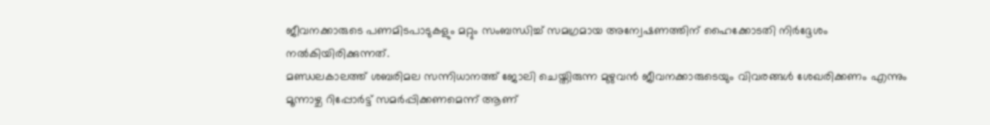ജീവനക്കാരുടെ പണമിടപാടുകളും മറ്റും സംബന്ധിച്ച് സമഗ്രമായ അന്വേഷണത്തിന് ഹൈക്കോടതി നിർദ്ദേശം നൽകിയിരിക്കുന്നത്.
മണ്ഡലകാലത്ത് ശബരിമല സന്നിധാനത്ത് ജോലി ചെയ്തിരുന്ന മുഴുവൻ ജീവനക്കാരുടെയും വിവരങ്ങൾ ശേഖരിക്കണം എന്നും മൂന്നാഴ്ച റിപ്പോർട്ട് സമർപ്പിക്കണമെന്ന് ആണ്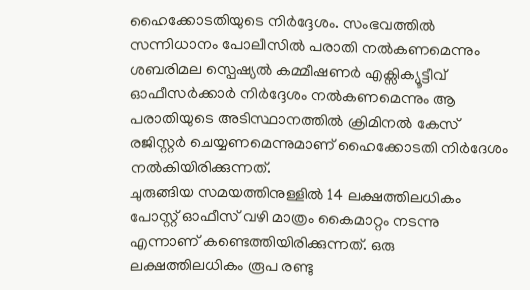ഹൈക്കോടതിയുടെ നിർദ്ദേശം. സംഭവത്തിൽ സന്നിധാനം പോലീസിൽ പരാതി നൽകണമെന്നും ശബരിമല സ്പെഷ്യൽ കമ്മീഷണർ എക്സിക്യൂട്ടീവ് ഓഫീസർക്കാർ നിർദ്ദേശം നൽകണമെന്നും ആ പരാതിയുടെ അടിസ്ഥാനത്തിൽ ക്രിമിനൽ കേസ് രജിസ്റ്റർ ചെയ്യണമെന്നുമാണ് ഹൈക്കോടതി നിർദേശം നൽകിയിരിക്കുന്നത്.
ചുരുങ്ങിയ സമയത്തിനുള്ളിൽ 14 ലക്ഷത്തിലധികം പോസ്റ്റ് ഓഫീസ് വഴി മാത്രം കൈമാറ്റം നടന്നു എന്നാണ് കണ്ടെത്തിയിരിക്കുന്നത്. ഒരു ലക്ഷത്തിലധികം രൂപ രണ്ടു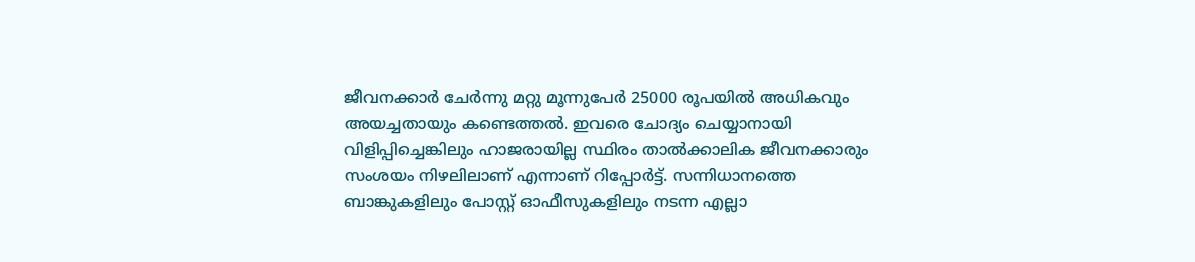ജീവനക്കാർ ചേർന്നു മറ്റു മൂന്നുപേർ 25000 രൂപയിൽ അധികവും അയച്ചതായും കണ്ടെത്തൽ. ഇവരെ ചോദ്യം ചെയ്യാനായി വിളിപ്പിച്ചെങ്കിലും ഹാജരായില്ല സ്ഥിരം താൽക്കാലിക ജീവനക്കാരും സംശയം നിഴലിലാണ് എന്നാണ് റിപ്പോർട്ട്. സന്നിധാനത്തെ ബാങ്കുകളിലും പോസ്റ്റ് ഓഫീസുകളിലും നടന്ന എല്ലാ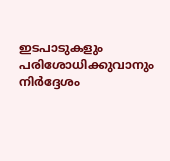ഇടപാടുകളും പരിശോധിക്കുവാനും നിർദ്ദേശം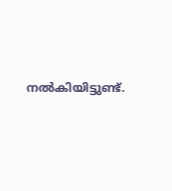നൽകിയിട്ടുണ്ട്.